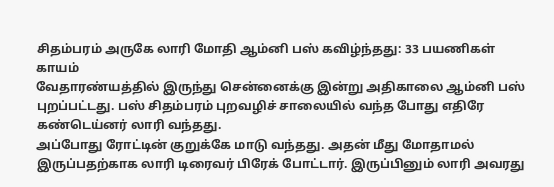சிதம்பரம் அருகே லாரி மோதி ஆம்னி பஸ் கவிழ்ந்தது: 33 பயணிகள் காயம்
வேதாரண்யத்தில் இருந்து சென்னைக்கு இன்று அதிகாலை ஆம்னி பஸ் புறப்பட்டது. பஸ் சிதம்பரம் புறவழிச் சாலையில் வந்த போது எதிரே கண்டெய்னர் லாரி வந்தது.
அப்போது ரோட்டின் குறுக்கே மாடு வந்தது. அதன் மீது மோதாமல் இருப்பதற்காக லாரி டிரைவர் பிரேக் போட்டார். இருப்பினும் லாரி அவரது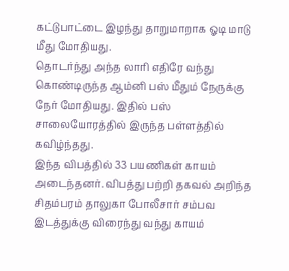கட்டுபாட்டை இழந்து தாறுமாறாக ஓடி மாடு மீது மோதியது.
தொடர்ந்து அந்த லாரி எதிரே வந்து கொண்டிருந்த ஆம்னி பஸ் மீதும் நேருக்கு நேர் மோதியது. இதில் பஸ் சாலையோரத்தில் இருந்த பள்ளத்தில் கவிழ்ந்தது.
இந்த விபத்தில் 33 பயணிகள் காயம் அடைந்தனர். விபத்து பற்றி தகவல் அறிந்த சிதம்பரம் தாலுகா போலீசார் சம்பவ இடத்துக்கு விரைந்து வந்து காயம்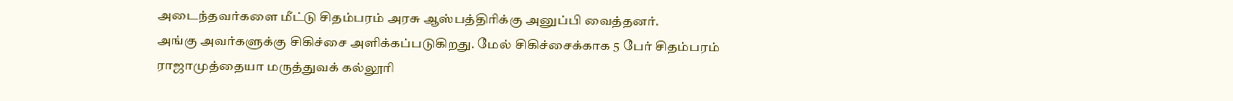அடைந்தவர்களை மீட்டு சிதம்பரம் அரசு ஆஸ்பத்திரிக்கு அனுப்பி வைத்தனர்.
அங்கு அவர்களுக்கு சிகிச்சை அளிக்கப்படுகிறது. மேல் சிகிச்சைக்காக 5 பேர் சிதம்பரம் ராஜாமுத்தையா மருத்துவக் கல்லூரி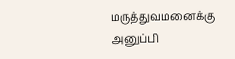மருத்துவமனைக்கு அனுப்பி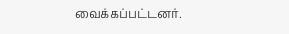வைக்கப்பட்டனர்.